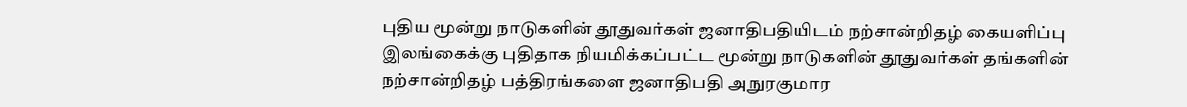புதிய மூன்று நாடுகளின் தூதுவர்கள் ஜனாதிபதியிடம் நற்சான்றிதழ் கையளிப்பு
இலங்கைக்கு புதிதாக நியமிக்கப்பட்ட மூன்று நாடுகளின் தூதுவர்கள் தங்களின் நற்சான்றிதழ் பத்திரங்களை ஜனாதிபதி அநுரகுமார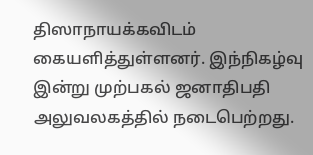திஸாநாயக்கவிடம் கையளித்துள்ளனர். இந்நிகழ்வு இன்று முற்பகல் ஜனாதிபதி அலுவலகத்தில் நடைபெற்றது.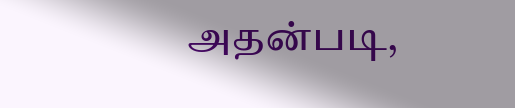அதன்படி,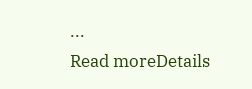...
Read moreDetails